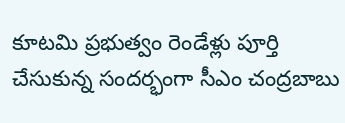కూటమి ప్రభుత్వం రెండేళ్లు పూర్తి చేసుకున్న సందర్భంగా సీఎం చంద్రబాబు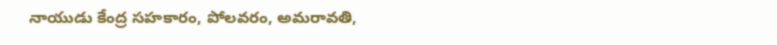నాయుడు కేంద్ర సహకారం, పోలవరం, అమరావతి,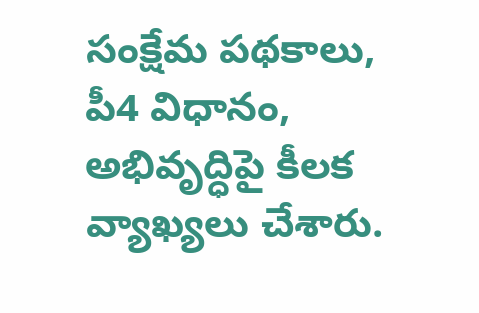సంక్షేమ పథకాలు, పీ4 విధానం, అభివృద్ధిపై కీలక వ్యాఖ్యలు చేశారు.